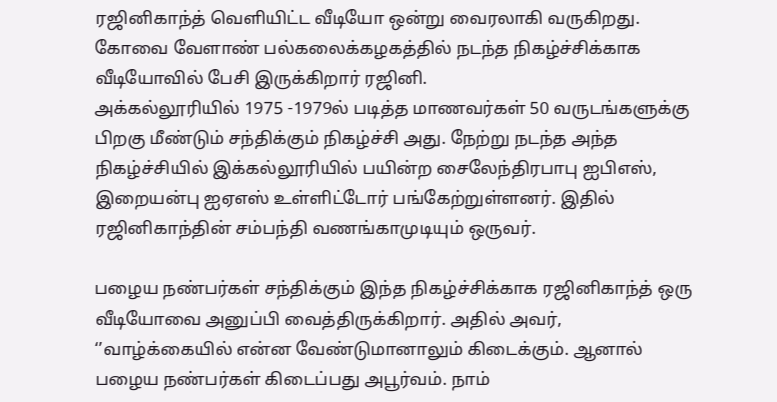ரஜினிகாந்த் வெளியிட்ட வீடியோ ஒன்று வைரலாகி வருகிறது. கோவை வேளாண் பல்கலைக்கழகத்தில் நடந்த நிகழ்ச்சிக்காக வீடியோவில் பேசி இருக்கிறார் ரஜினி.
அக்கல்லூரியில் 1975 -1979ல் படித்த மாணவர்கள் 50 வருடங்களுக்கு பிறகு மீண்டும் சந்திக்கும் நிகழ்ச்சி அது. நேற்று நடந்த அந்த நிகழ்ச்சியில் இக்கல்லூரியில் பயின்ற சைலேந்திரபாபு ஐபிஎஸ், இறையன்பு ஐஏஎஸ் உள்ளிட்டோர் பங்கேற்றுள்ளனர். இதில் ரஜினிகாந்தின் சம்பந்தி வணங்காமுடியும் ஒருவர்.

பழைய நண்பர்கள் சந்திக்கும் இந்த நிகழ்ச்சிக்காக ரஜினிகாந்த் ஒரு வீடியோவை அனுப்பி வைத்திருக்கிறார். அதில் அவர், ‘’வாழ்க்கையில் என்ன வேண்டுமானாலும் கிடைக்கும். ஆனால் பழைய நண்பர்கள் கிடைப்பது அபூர்வம். நாம்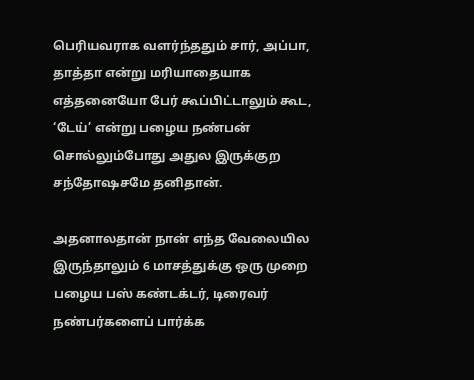பெரியவராக வளர்ந்ததும் சார், அப்பா, தாத்தா என்று மரியாதையாக எத்தனையோ பேர் கூப்பிட்டாலும் கூட, ‘டேய்’ என்று பழைய நண்பன் சொல்லும்போது அதுல இருக்குற சந்தோஷசமே தனிதான்.

அதனாலதான் நான் எந்த வேலையில இருந்தாலும் 6 மாசத்துக்கு ஒரு முறை பழைய பஸ் கண்டக்டர், டிரைவர் நண்பர்களைப் பார்க்க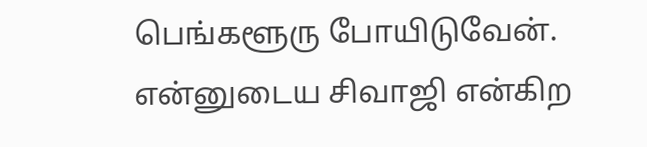பெங்களூரு போயிடுவேன். என்னுடைய சிவாஜி என்கிற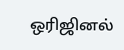ஒரிஜினல்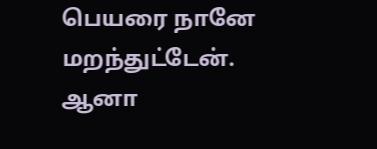பெயரை நானே மறந்துட்டேன். ஆனா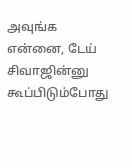அவுங்க என்னை, டேய் சிவாஜின்னு கூப்பிடும்போது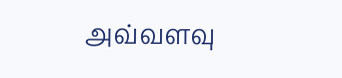அவ்வளவு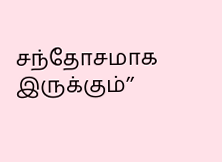சந்தோசமாக இருக்கும்’’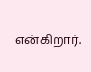என்கிறார்.